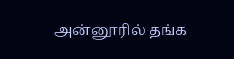அன்னூரில் தங்க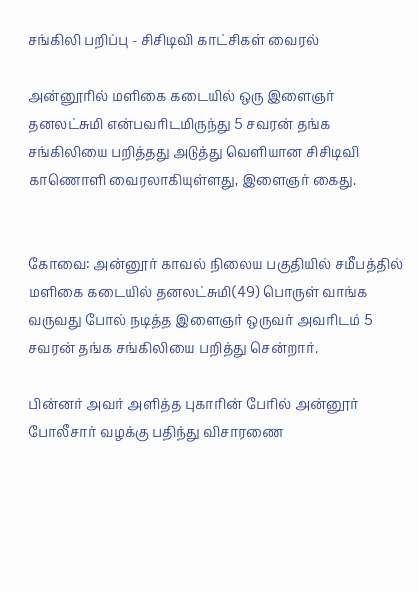சங்கிலி பறிப்பு - சிசிடிவி காட்சிகள் வைரல்

அன்னூரில் மளிகை கடையில் ஒரு இளைஞர் தனலட்சுமி என்பவரிடமிருந்து 5 சவரன் தங்க சங்கிலியை பறித்தது அடுத்து வெளியான சிசிடிவி காணொளி வைரலாகியுள்ளது, இளைஞர் கைது.


கோவை: அன்னூர் காவல் நிலைய பகுதியில் சமீபத்தில் மளிகை கடையில் தனலட்சுமி(49) பொருள் வாங்க வருவது போல் நடித்த இளைஞர் ஒருவர் அவரிடம் 5 சவரன் தங்க சங்கிலியை பறித்து சென்றார்.

பின்னர் அவர் அளித்த புகாரின் பேரில் அன்னூர் போலீசார் வழக்கு பதிந்து விசாரணை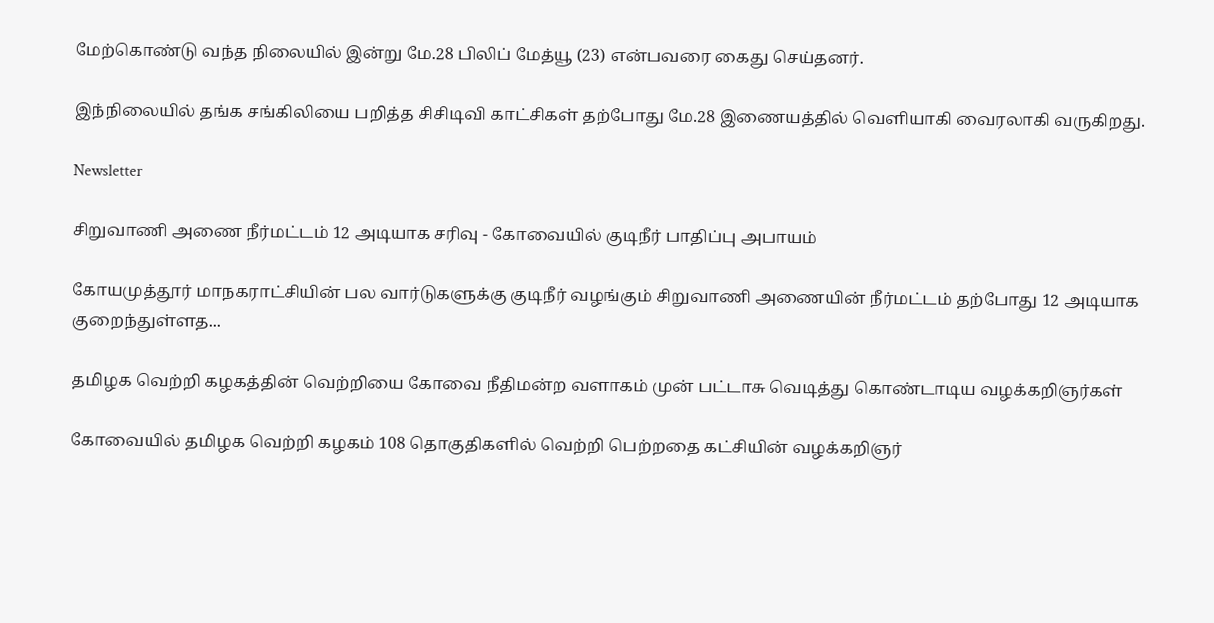மேற்கொண்டு வந்த நிலையில் இன்று மே.28 பிலிப் மேத்யூ (23) என்பவரை கைது செய்தனர்.

இந்நிலையில் தங்க சங்கிலியை பறித்த சிசிடிவி காட்சிகள் தற்போது மே.28 இணையத்தில் வெளியாகி வைரலாகி வருகிறது.

Newsletter

சிறுவாணி அணை நீர்மட்டம் 12 அடியாக சரிவு - கோவையில் குடிநீர் பாதிப்பு அபாயம்

கோயமுத்தூர் மாநகராட்சியின் பல வார்டுகளுக்கு குடிநீர் வழங்கும் சிறுவாணி அணையின் நீர்மட்டம் தற்போது 12 அடியாக குறைந்துள்ளத...

தமிழக வெற்றி கழகத்தின் வெற்றியை கோவை நீதிமன்ற வளாகம் முன் பட்டாசு வெடித்து கொண்டாடிய வழக்கறிஞர்கள்

கோவையில் தமிழக வெற்றி கழகம் 108 தொகுதிகளில் வெற்றி பெற்றதை கட்சியின் வழக்கறிஞர்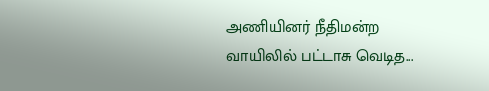அணியினர் நீதிமன்ற வாயிலில் பட்டாசு வெடித...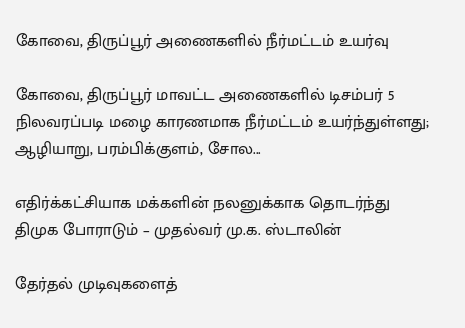கோவை, திருப்பூர் அணைகளில் நீர்மட்டம் உயர்வு

கோவை, திருப்பூர் மாவட்ட அணைகளில் டிசம்பர் 5 நிலவரப்படி மழை காரணமாக நீர்மட்டம் உயர்ந்துள்ளது; ஆழியாறு, பரம்பிக்குளம், சோல...

எதிர்க்கட்சியாக மக்களின் நலனுக்காக தொடர்ந்து திமுக போராடும் – முதல்வர் மு.க. ஸ்டாலின்

தேர்தல் முடிவுகளைத்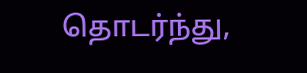தொடர்ந்து,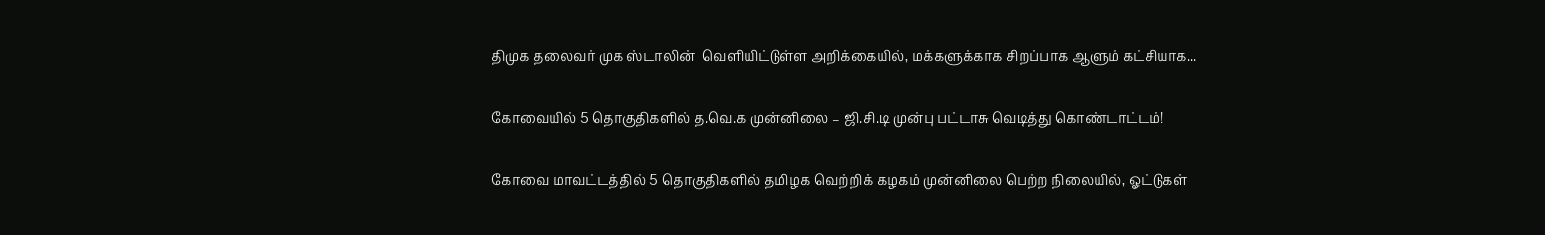திமுக தலைவர் முக ஸ்டாலின்  வெளியிட்டுள்ள அறிக்கையில், மக்களுக்காக சிறப்பாக ஆளும் கட்சியாக...

கோவையில் 5 தொகுதிகளில் த.வெ.க முன்னிலை – ஜி.சி.டி முன்பு பட்டாசு வெடித்து கொண்டாட்டம்!

கோவை மாவட்டத்தில் 5 தொகுதிகளில் தமிழக வெற்றிக் கழகம் முன்னிலை பெற்ற நிலையில், ஓட்டுகள்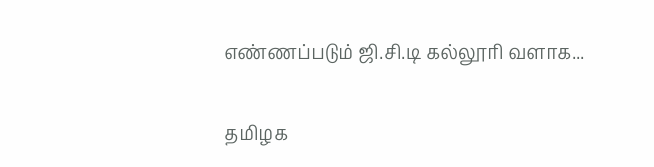எண்ணப்படும் ஜி.சி.டி கல்லூரி வளாக...

தமிழக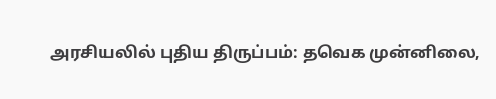அரசியலில் புதிய திருப்பம்: தவெக முன்னிலை,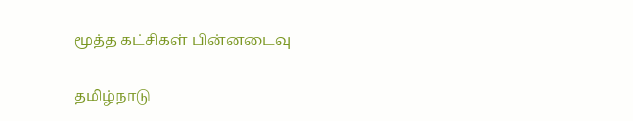மூத்த கட்சிகள் பின்னடைவு

தமிழ்நாடு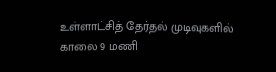உள்ளாட்சித் தேர்தல் முடிவுகளில் காலை 9 மணி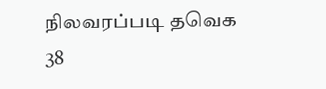நிலவரப்படி தவெக 38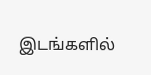இடங்களில்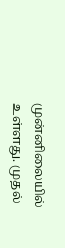முன்னிலையில் உள்ளது. முதல்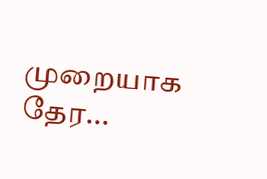முறையாக தேர...